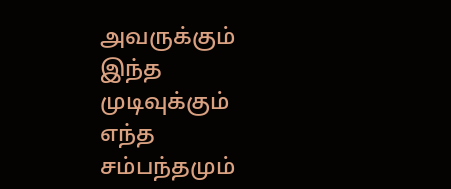அவருக்கும் இந்த முடிவுக்கும் எந்த சம்பந்தமும்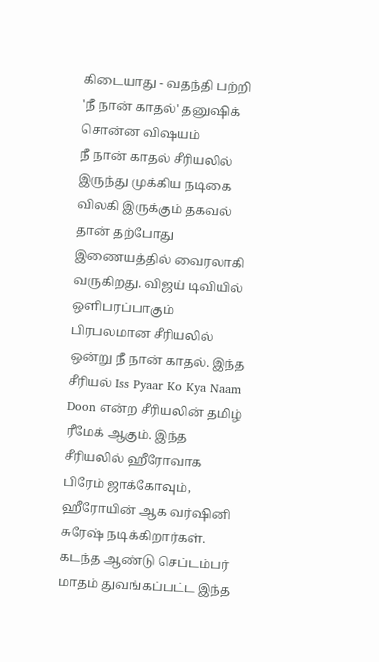கிடையாது - வதந்தி பற்றி 'நீ நான் காதல்' தனுஷிக் சொன்ன விஷயம்
நீ நான் காதல் சீரியலில் இருந்து முக்கிய நடிகை விலகி இருக்கும் தகவல் தான் தற்போது இணையத்தில் வைரலாகி வருகிறது. விஜய் டிவியில் ஒளிபரப்பாகும் பிரபலமான சீரியலில் ஒன்று நீ நான் காதல். இந்த சீரியல் Iss Pyaar Ko Kya Naam Doon என்ற சீரியலின் தமிழ் ரீமேக் ஆகும். இந்த சீரியலில் ஹீரோவாக பிரேம் ஜாக்கோவும், ஹீரோயின் ஆக வர்ஷினி சுரேஷ் நடிக்கிறார்கள். கடந்த ஆண்டு செப்டம்பர் மாதம் துவங்கப்பட்ட இந்த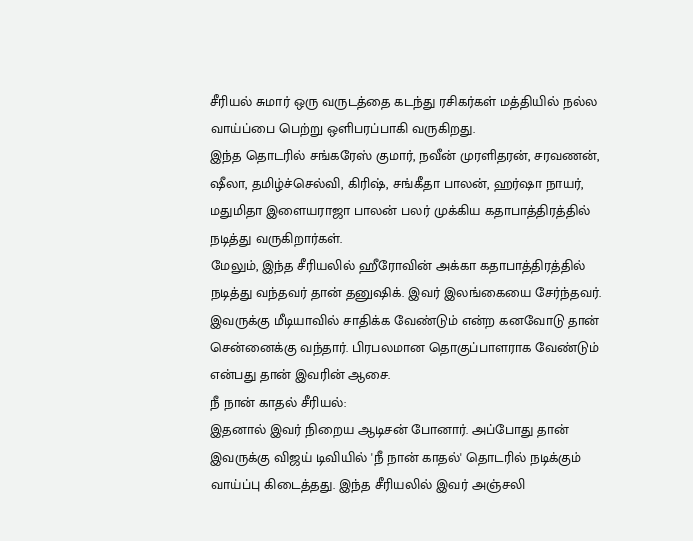சீரியல் சுமார் ஒரு வருடத்தை கடந்து ரசிகர்கள் மத்தியில் நல்ல வாய்ப்பை பெற்று ஒளிபரப்பாகி வருகிறது.
இந்த தொடரில் சங்கரேஸ் குமார், நவீன் முரளிதரன், சரவணன், ஷீலா, தமிழ்ச்செல்வி, கிரிஷ், சங்கீதா பாலன், ஹர்ஷா நாயர், மதுமிதா இளையராஜா பாலன் பலர் முக்கிய கதாபாத்திரத்தில் நடித்து வருகிறார்கள்.
மேலும், இந்த சீரியலில் ஹீரோவின் அக்கா கதாபாத்திரத்தில் நடித்து வந்தவர் தான் தனுஷிக். இவர் இலங்கையை சேர்ந்தவர். இவருக்கு மீடியாவில் சாதிக்க வேண்டும் என்ற கனவோடு தான் சென்னைக்கு வந்தார். பிரபலமான தொகுப்பாளராக வேண்டும் என்பது தான் இவரின் ஆசை.
நீ நான் காதல் சீரியல்:
இதனால் இவர் நிறைய ஆடிசன் போனார். அப்போது தான் இவருக்கு விஜய் டிவியில் 'நீ நான் காதல்' தொடரில் நடிக்கும் வாய்ப்பு கிடைத்தது. இந்த சீரியலில் இவர் அஞ்சலி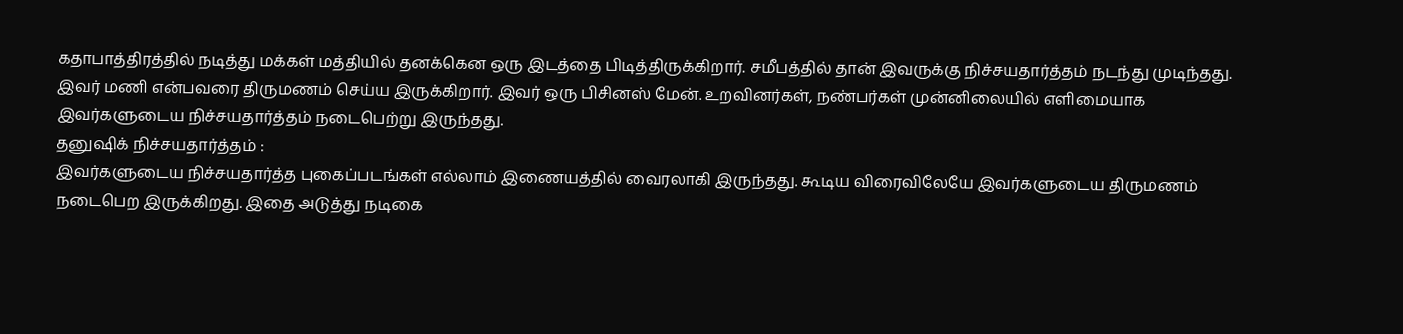கதாபாத்திரத்தில் நடித்து மக்கள் மத்தியில் தனக்கென ஒரு இடத்தை பிடித்திருக்கிறார். சமீபத்தில் தான் இவருக்கு நிச்சயதார்த்தம் நடந்து முடிந்தது. இவர் மணி என்பவரை திருமணம் செய்ய இருக்கிறார். இவர் ஒரு பிசினஸ் மேன். உறவினர்கள், நண்பர்கள் முன்னிலையில் எளிமையாக இவர்களுடைய நிச்சயதார்த்தம் நடைபெற்று இருந்தது.
தனுஷிக் நிச்சயதார்த்தம் :
இவர்களுடைய நிச்சயதார்த்த புகைப்படங்கள் எல்லாம் இணையத்தில் வைரலாகி இருந்தது. கூடிய விரைவிலேயே இவர்களுடைய திருமணம் நடைபெற இருக்கிறது. இதை அடுத்து நடிகை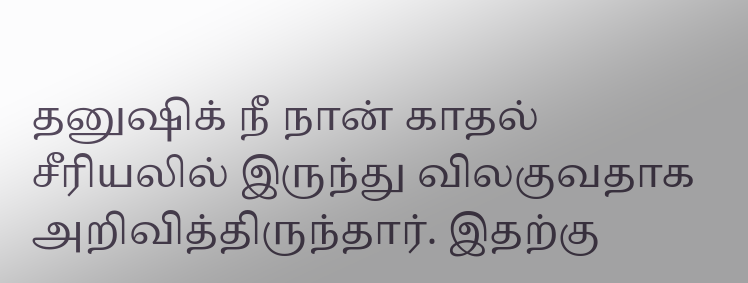தனுஷிக் நீ நான் காதல் சீரியலில் இருந்து விலகுவதாக அறிவித்திருந்தார். இதற்கு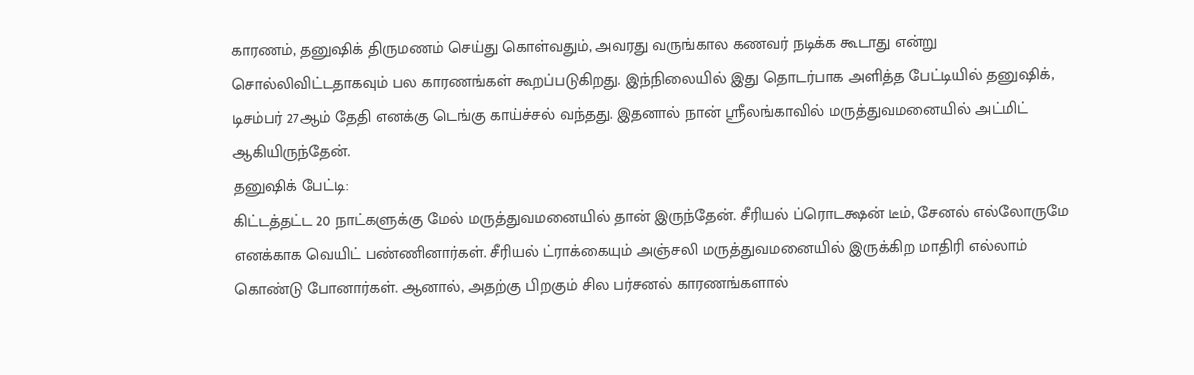காரணம், தனுஷிக் திருமணம் செய்து கொள்வதும், அவரது வருங்கால கணவர் நடிக்க கூடாது என்று சொல்லிவிட்டதாகவும் பல காரணங்கள் கூறப்படுகிறது. இந்நிலையில் இது தொடர்பாக அளித்த பேட்டியில் தனுஷிக், டிசம்பர் 27ஆம் தேதி எனக்கு டெங்கு காய்ச்சல் வந்தது. இதனால் நான் ஸ்ரீலங்காவில் மருத்துவமனையில் அட்மிட் ஆகியிருந்தேன்.
தனுஷிக் பேட்டி:
கிட்டத்தட்ட 20 நாட்களுக்கு மேல் மருத்துவமனையில் தான் இருந்தேன். சீரியல் ப்ரொடக்ஷன் டீம், சேனல் எல்லோருமே எனக்காக வெயிட் பண்ணினார்கள். சீரியல் ட்ராக்கையும் அஞ்சலி மருத்துவமனையில் இருக்கிற மாதிரி எல்லாம் கொண்டு போனார்கள். ஆனால், அதற்கு பிறகும் சில பர்சனல் காரணங்களால்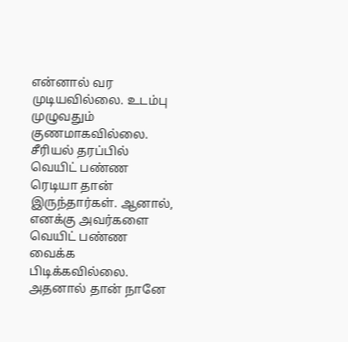என்னால் வர முடியவில்லை. உடம்பு முழுவதும் குணமாகவில்லை. சீரியல் தரப்பில் வெயிட் பண்ண ரெடியா தான் இருந்தார்கள். ஆனால், எனக்கு அவர்களை வெயிட் பண்ண வைக்க பிடிக்கவில்லை. அதனால் தான் நானே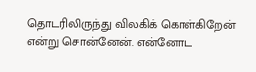தொடரிலிருந்து விலகிக் கொள்கிறேன் என்று சொன்னேன். என்னோட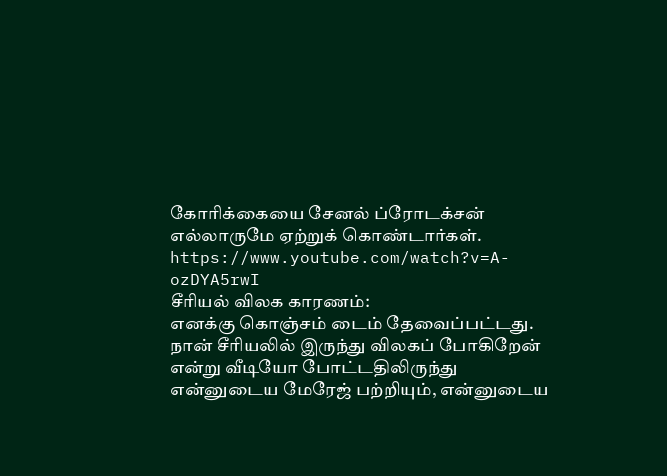கோரிக்கையை சேனல் ப்ரோடக்சன் எல்லாருமே ஏற்றுக் கொண்டார்கள்.
https://www.youtube.com/watch?v=A-ozDYA5rwI
சீரியல் விலக காரணம்:
எனக்கு கொஞ்சம் டைம் தேவைப்பட்டது. நான் சீரியலில் இருந்து விலகப் போகிறேன் என்று வீடியோ போட்டதிலிருந்து என்னுடைய மேரேஜ் பற்றியும், என்னுடைய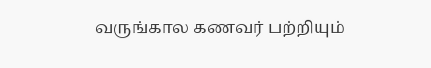வருங்கால கணவர் பற்றியும்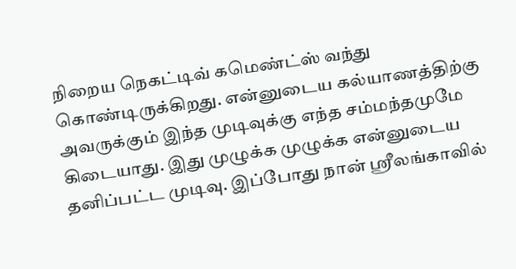நிறைய நெகட்டிவ் கமெண்ட்ஸ் வந்து கொண்டிருக்கிறது. என்னுடைய கல்யாணத்திற்கு அவருக்கும் இந்த முடிவுக்கு எந்த சம்மந்தமுமே கிடையாது. இது முழுக்க முழுக்க என்னுடைய தனிப்பட்ட முடிவு. இப்போது நான் ஸ்ரீலங்காவில்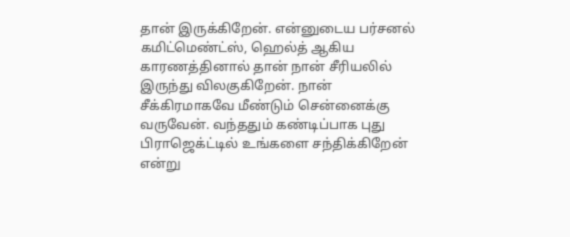தான் இருக்கிறேன். என்னுடைய பர்சனல் கமிட்மெண்ட்ஸ், ஹெல்த் ஆகிய காரணத்தினால் தான் நான் சீரியலில் இருந்து விலகுகிறேன். நான் சீக்கிரமாகவே மீண்டும் சென்னைக்கு வருவேன். வந்ததும் கண்டிப்பாக புது பிராஜெக்ட்டில் உங்களை சந்திக்கிறேன் என்று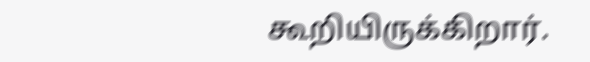கூறியிருக்கிறார்.